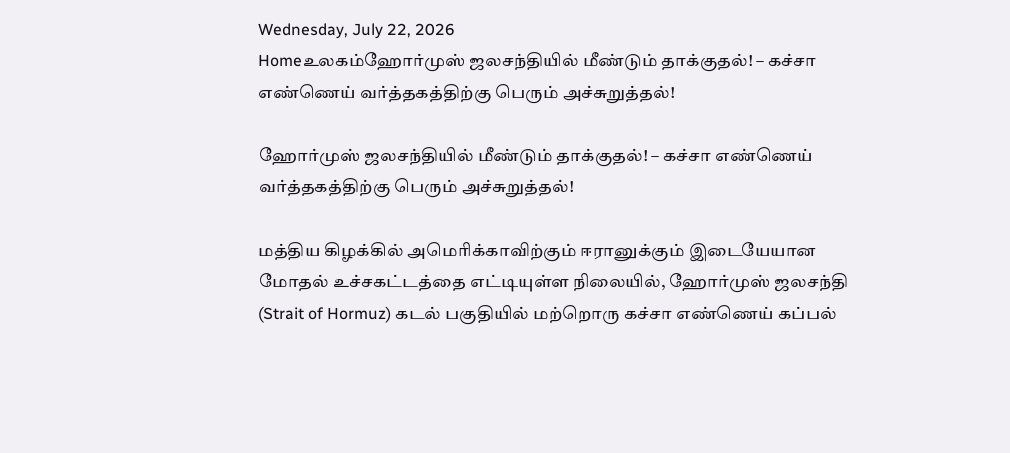Wednesday, July 22, 2026
Homeஉலகம்ஹோர்முஸ் ஜலசந்தியில் மீண்டும் தாக்குதல்! – கச்சா எண்ணெய் வர்த்தகத்திற்கு பெரும் அச்சுறுத்தல்!

ஹோர்முஸ் ஜலசந்தியில் மீண்டும் தாக்குதல்! – கச்சா எண்ணெய் வர்த்தகத்திற்கு பெரும் அச்சுறுத்தல்!

மத்திய கிழக்கில் அமெரிக்காவிற்கும் ஈரானுக்கும் இடையேயான மோதல் உச்சகட்டத்தை எட்டியுள்ள நிலையில், ஹோர்முஸ் ஜலசந்தி (Strait of Hormuz) கடல் பகுதியில் மற்றொரு கச்சா எண்ணெய் கப்பல்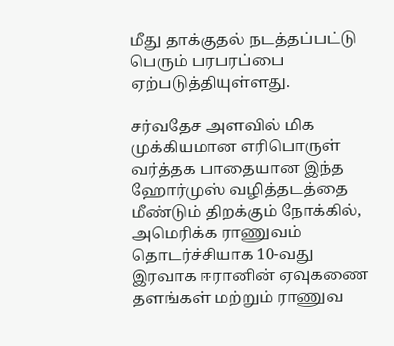மீது தாக்குதல் நடத்தப்பட்டு பெரும் பரபரப்பை ஏற்படுத்தியுள்ளது.

சர்வதேச அளவில் மிக முக்கியமான எரிபொருள் வர்த்தக பாதையான இந்த ஹோர்முஸ் வழித்தடத்தை மீண்டும் திறக்கும் நோக்கில், அமெரிக்க ராணுவம் தொடர்ச்சியாக 10-வது இரவாக ஈரானின் ஏவுகணை தளங்கள் மற்றும் ராணுவ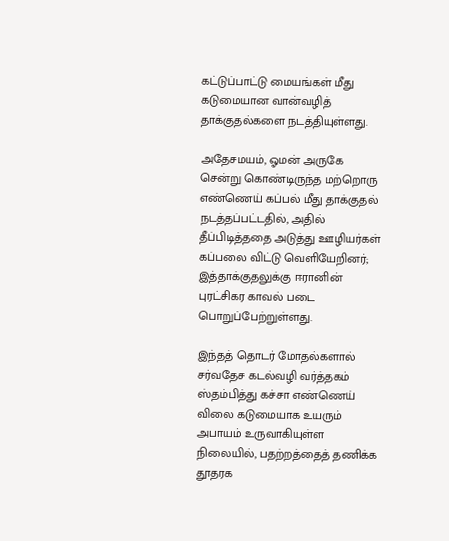கட்டுப்பாட்டு மையங்கள் மீது கடுமையான வான்வழித் தாக்குதல்களை நடத்தியுள்ளது.

அதேசமயம், ஓமன் அருகே சென்று கொண்டிருந்த மற்றொரு எண்ணெய் கப்பல் மீது தாக்குதல் நடத்தப்பட்டதில், அதில் தீப்பிடித்ததை அடுத்து ஊழியர்கள் கப்பலை விட்டு வெளியேறினர்; இத்தாக்குதலுக்கு ஈரானின் புரட்சிகர காவல் படை பொறுப்பேற்றுள்ளது.

இந்தத் தொடர் மோதல்களால் சர்வதேச கடல்வழி வர்த்தகம் ஸ்தம்பித்து கச்சா எண்ணெய் விலை கடுமையாக உயரும் அபாயம் உருவாகியுள்ள நிலையில், பதற்றத்தைத் தணிக்க தூதரக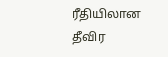ரீதியிலான தீவிர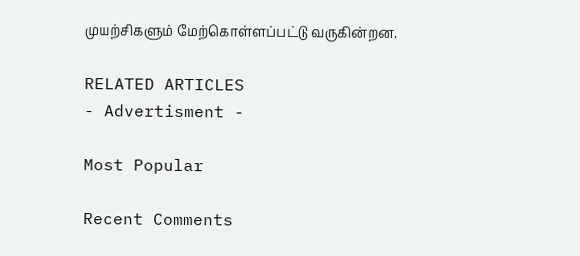முயற்சிகளும் மேற்கொள்ளப்பட்டு வருகின்றன.

RELATED ARTICLES
- Advertisment -

Most Popular

Recent Comments